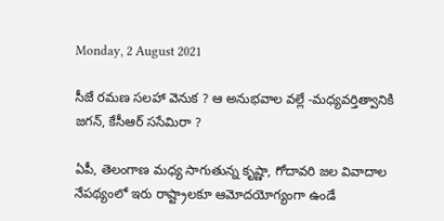Monday, 2 August 2021

సీజే రమణ సలహా వెనుక ? ఆ అనుభవాల వల్లే -మధ్యవర్తిత్వానికి జగన్, కేసీఆర్ ససేమిరా ?

ఏపీ, తెలంగాణ మధ్య సాగుతున్న కృష్ణా, గోదావరి జల వివాదాల నేపథ్యంలో ఇరు రాష్ట్రాలకూ ఆమోదయోగ్యంగా ఉండే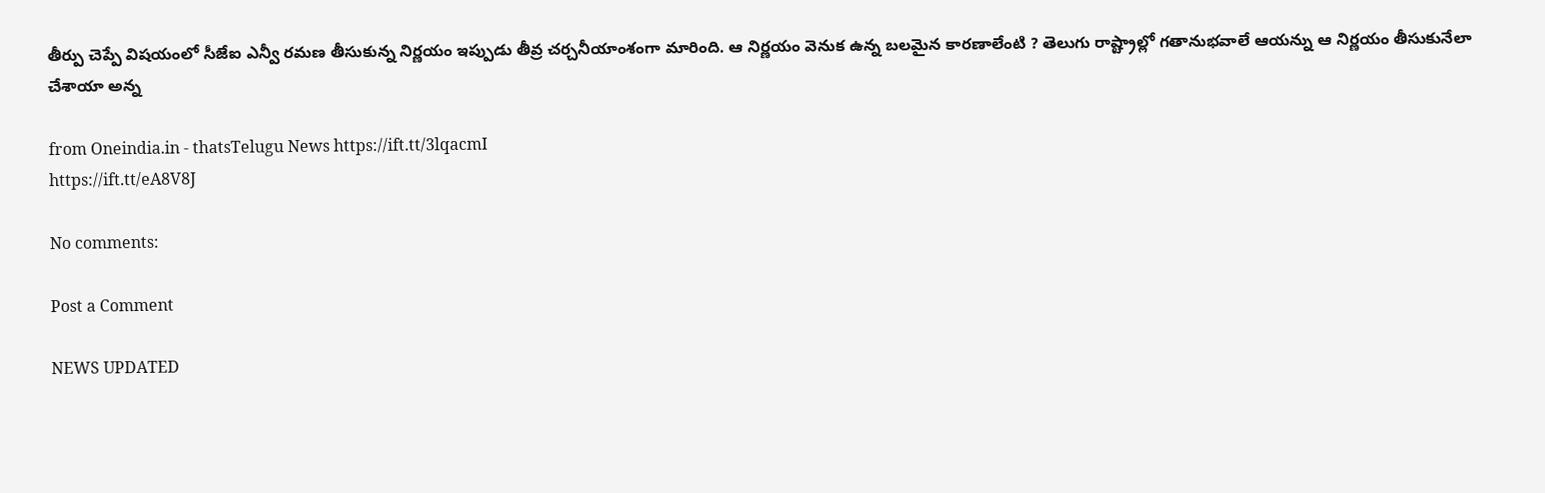తీర్పు చెప్పే విషయంలో సీజేఐ ఎన్వీ రమణ తీసుకున్న నిర్ణయం ఇప్పుడు తీవ్ర చర్చనీయాంశంగా మారింది. ఆ నిర్ణయం వెనుక ఉన్న బలమైన కారణాలేంటి ? తెలుగు రాష్ట్రాల్లో గతానుభవాలే ఆయన్ను ఆ నిర్ణయం తీసుకునేలా చేశాయా అన్న

from Oneindia.in - thatsTelugu News https://ift.tt/3lqacmI
https://ift.tt/eA8V8J

No comments:

Post a Comment

NEWS UPDATED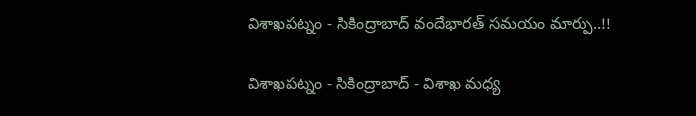విశాఖపట్నం - సికింద్రాబాద్ వందేభారత్ సమయం మార్పు..!!

విశాఖపట్నం - సికింద్రాబాద్ - విశాఖ మధ్య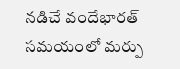నడిచే వందేభారత్ సమయంలో మర్పు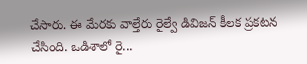చేసారు. ఈ మేరకు వాల్తేరు రైల్వే డివిజన్ కీలక ప్రకటన చేసింది. ఒడిశాలో రై...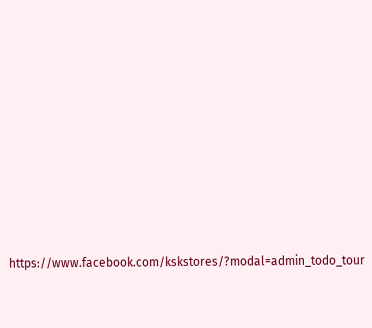https://www.facebook.com/kskstores/?modal=admin_todo_tour